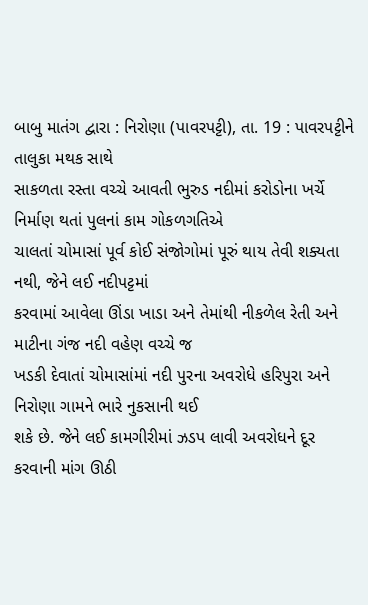બાબુ માતંગ દ્વારા : નિરોણા (પાવરપટ્ટી), તા. 19 : પાવરપટ્ટીને તાલુકા મથક સાથે
સાકળતા રસ્તા વચ્ચે આવતી ભુરુડ નદીમાં કરોડોના ખર્ચે નિર્માણ થતાં પુલનાં કામ ગોકળગતિએ
ચાલતાં ચોમાસાં પૂર્વ કોઈ સંજોગોમાં પૂરું થાય તેવી શક્યતા નથી, જેને લઈ નદીપટ્ટમાં
કરવામાં આવેલા ઊંડા ખાડા અને તેમાંથી નીકળેલ રેતી અને માટીના ગંજ નદી વહેણ વચ્ચે જ
ખડકી દેવાતાં ચોમાસાંમાં નદી પુરના અવરોધે હરિપુરા અને નિરોણા ગામને ભારે નુકસાની થઈ
શકે છે. જેને લઈ કામગીરીમાં ઝડપ લાવી અવરોધને દૂર કરવાની માંગ ઊઠી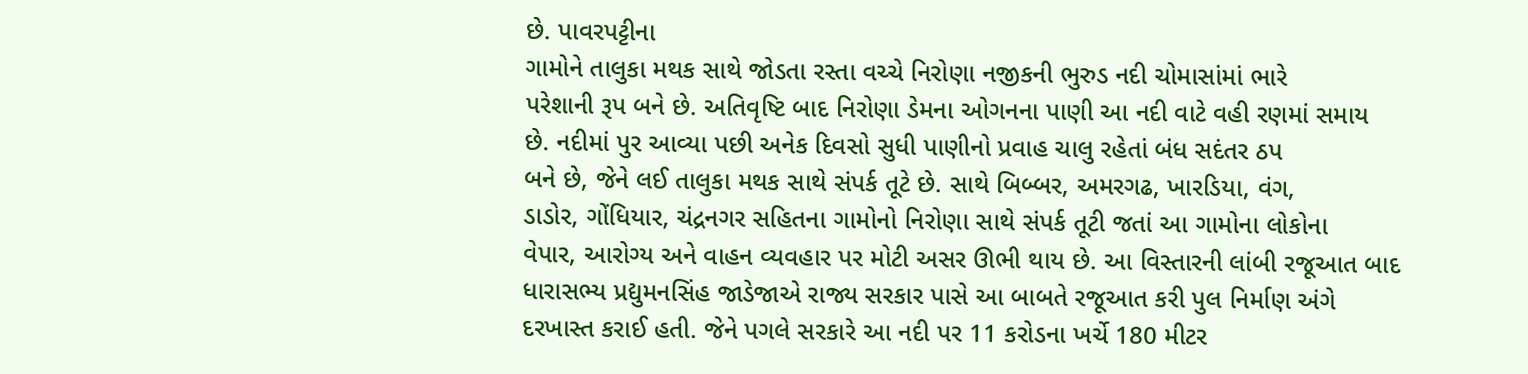છે. પાવરપટ્ટીના
ગામોને તાલુકા મથક સાથે જોડતા રસ્તા વચ્ચે નિરોણા નજીકની ભુરુડ નદી ચોમાસાંમાં ભારે
પરેશાની રૂપ બને છે. અતિવૃષ્ટિ બાદ નિરોણા ડેમના ઓગનના પાણી આ નદી વાટે વહી રણમાં સમાય
છે. નદીમાં પુર આવ્યા પછી અનેક દિવસો સુધી પાણીનો પ્રવાહ ચાલુ રહેતાં બંધ સદંતર ઠપ
બને છે, જેને લઈ તાલુકા મથક સાથે સંપર્ક તૂટે છે. સાથે બિબ્બર, અમરગઢ, ખારડિયા, વંગ,
ડાડોર, ગોંધિયાર, ચંદ્રનગર સહિતના ગામોનો નિરોણા સાથે સંપર્ક તૂટી જતાં આ ગામોના લોકોના
વેપાર, આરોગ્ય અને વાહન વ્યવહાર પર મોટી અસર ઊભી થાય છે. આ વિસ્તારની લાંબી રજૂઆત બાદ
ધારાસભ્ય પ્રદ્યુમનસિંહ જાડેજાએ રાજ્ય સરકાર પાસે આ બાબતે રજૂઆત કરી પુલ નિર્માણ અંગે
દરખાસ્ત કરાઈ હતી. જેને પગલે સરકારે આ નદી પર 11 કરોડના ખર્ચે 180 મીટર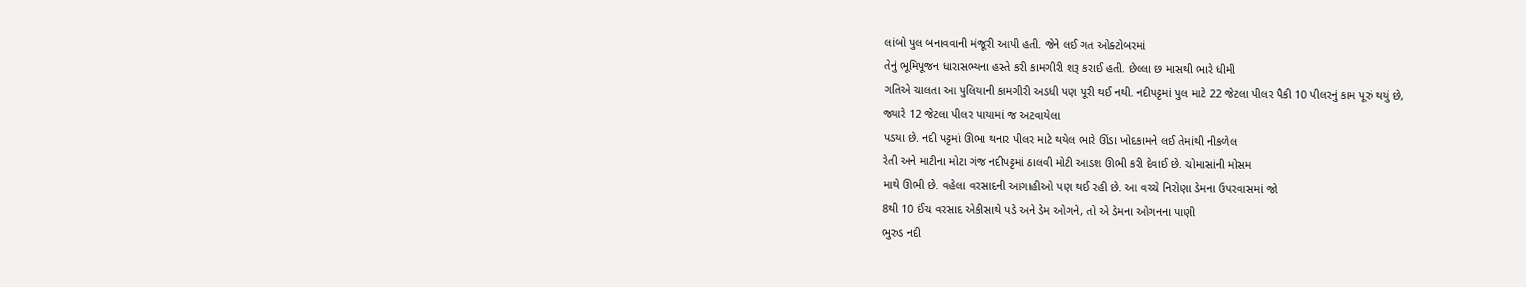લાંબો પુલ બનાવવાની મંજૂરી આપી હતી. જેને લઈ ગત ઓક્ટોબરમાં
તેનું ભૂમિપૂજન ધારાસભ્યના હસ્તે કરી કામગીરી શરૂ કરાઈ હતી. છેલ્લા છ માસથી ભારે ધીમી
ગતિએ ચાલતા આ પુલિયાની કામગીરી અડધી પણ પૂરી થઈ નથી. નદીપટ્ટમાં પુલ માટે 22 જેટલા પીલર પૈકી 10 પીલરનું કામ પૂરું થયું છે,
જ્યારે 12 જેટલા પીલર પાયામાં જ અટવાયેલા
પડયા છે. નદી પટ્ટમાં ઊભા થનાર પીલર માટે થયેલ ભારે ઊંડા ખોદકામને લઈ તેમાંથી નીકળેલ
રેતી અને માટીના મોટા ગંજ નદીપટ્ટમાં ઠાલવી મોટી આડશ ઊભી કરી દેવાઈ છે. ચોમાસાંની મોસમ
માથે ઊભી છે. વહેલા વરસાદની આગાહીઓ પણ થઈ રહી છે. આ વચ્ચે નિરોણા ડેમના ઉપરવાસમાં જો
8થી 10 ઈંચ વરસાદ એકીસાથે પડે અને ડેમ ઓગને, તો એ ડેમના ઓગનના પાણી
ભુરુડ નદી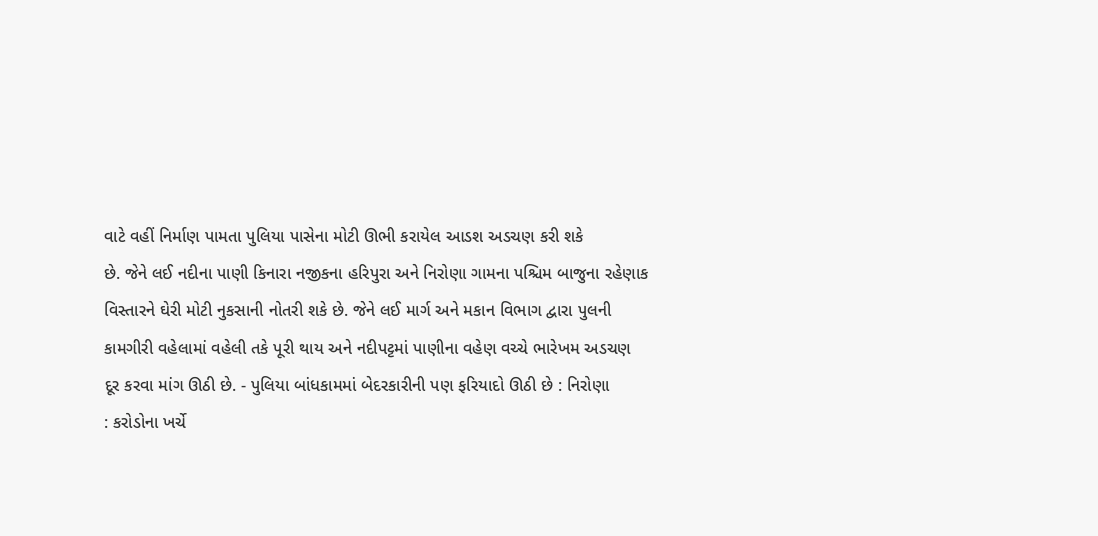વાટે વહીં નિર્માણ પામતા પુલિયા પાસેના મોટી ઊભી કરાયેલ આડશ અડચણ કરી શકે
છે. જેને લઈ નદીના પાણી કિનારા નજીકના હરિપુરા અને નિરોણા ગામના પશ્ચિમ બાજુના રહેણાક
વિસ્તારને ઘેરી મોટી નુકસાની નોતરી શકે છે. જેને લઈ માર્ગ અને મકાન વિભાગ દ્વારા પુલની
કામગીરી વહેલામાં વહેલી તકે પૂરી થાય અને નદીપટ્ટમાં પાણીના વહેણ વચ્ચે ભારેખમ અડચણ
દૂર કરવા માંગ ઊઠી છે. - પુલિયા બાંધકામમાં બેદરકારીની પણ ફરિયાદો ઊઠી છે : નિરોણા
: કરોડોના ખર્ચે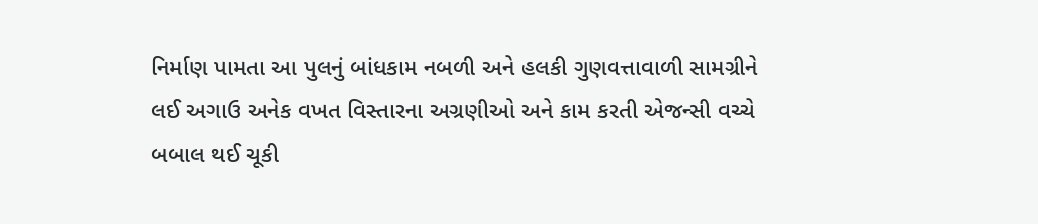નિર્માણ પામતા આ પુલનું બાંધકામ નબળી અને હલકી ગુણવત્તાવાળી સામગ્રીને
લઈ અગાઉ અનેક વખત વિસ્તારના અગ્રણીઓ અને કામ કરતી એજન્સી વચ્ચે બબાલ થઈ ચૂકી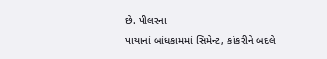છે. પીલરના
પાયાનાં બાંધકામમાં સિમેન્ટ, કાંકરીને બદલે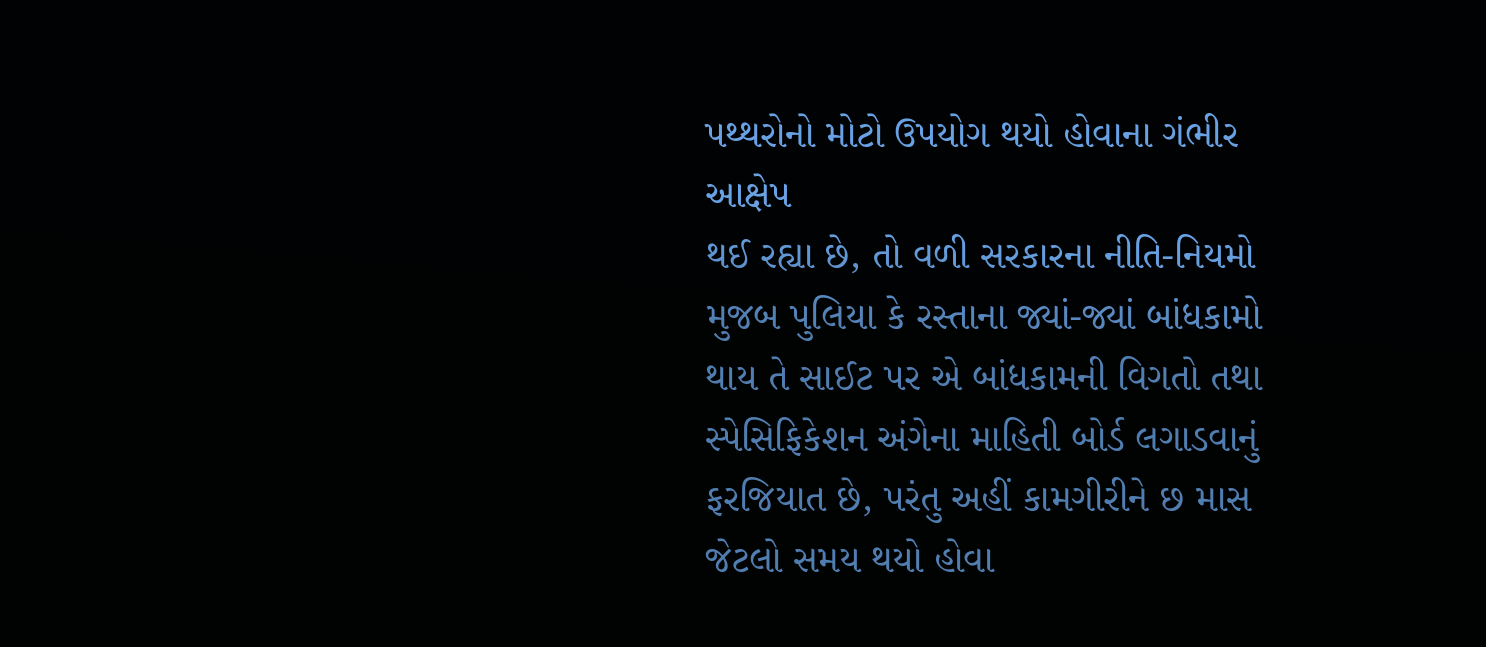પથ્થરોનો મોટો ઉપયોગ થયો હોવાના ગંભીર આક્ષેપ
થઈ રહ્યા છે, તો વળી સરકારના નીતિ-નિયમો મુજબ પુલિયા કે રસ્તાના જ્યાં-જ્યાં બાંધકામો
થાય તે સાઈટ પર એ બાંધકામની વિગતો તથા સ્પેસિફિકેશન અંગેના માહિતી બોર્ડ લગાડવાનું
ફરજિયાત છે, પરંતુ અહીં કામગીરીને છ માસ જેટલો સમય થયો હોવા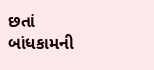છતાં બાંધકામની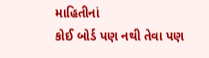માહિતીનાં
કોઈ બોર્ડ પણ નથી તેવા પણ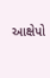આક્ષેપો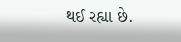થઈ રહ્યા છે.